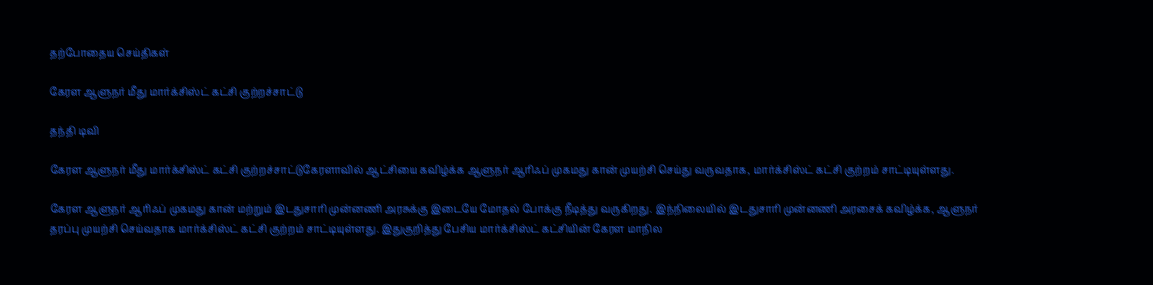தற்போதைய செய்திகள்

கேரள ஆளுநர் மீது மார்க்சிஸ்ட் கட்சி குற்றச்சாட்டு

தந்தி டிவி

கேரள ஆளுநர் மீது மார்க்சிஸ்ட் கட்சி குற்றச்சாட்டுகேரளாவில் ஆட்சியை கவிழ்க்க ஆளுநர் ஆரிஃப் முகமது கான் முயற்சி செய்து வருவதாக, மார்க்சிஸ்ட் கட்சி குற்றம் சாட்டியுள்ளது.

கேரள ஆளுநர் ஆரிஃப் முகமது கான் மற்றும் இடதுசாரி முன்னணி அரசுக்கு இடையே மோதல் போக்கு நீடித்து வருகிறது. இந்நிலையில் இடதுசாரி முன்னணி அரசைக் கவிழ்க்க, ஆளுநர் தரப்பு முயற்சி செய்வதாக மார்க்சிஸ்ட் கட்சி குற்றம் சாட்டியுள்ளது. இதுகுறித்து பேசிய மார்க்சிஸ்ட் கட்சியின் கேரள மாநில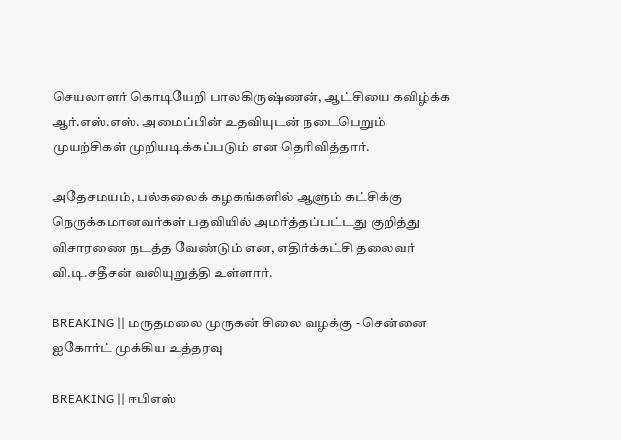செயலாளர் கொடியேறி பாலகிருஷ்ணன், ஆட்சியை கவிழ்க்க ஆர்.எஸ்.எஸ். அமைப்பின் உதவியுடன் நடைபெறும் முயற்சிகள் முறியடிக்கப்படும் என தெரிவித்தார்.

அதேசமயம், பல்கலைக் கழகங்களில் ஆளும் கட்சிக்கு நெருக்கமானவர்கள் பதவியில் அமர்த்தப்பட்டது குறித்து விசாரணை நடத்த வேண்டும் என, எதிர்க்கட்சி தலைவர் வி.டி.சதீசன் வலியுறுத்தி உள்ளார்.

BREAKING || மருதமலை முருகன் சிலை வழக்கு - சென்னை ஐகோர்ட் முக்கிய உத்தரவு

BREAKING || ஈபிஎஸ்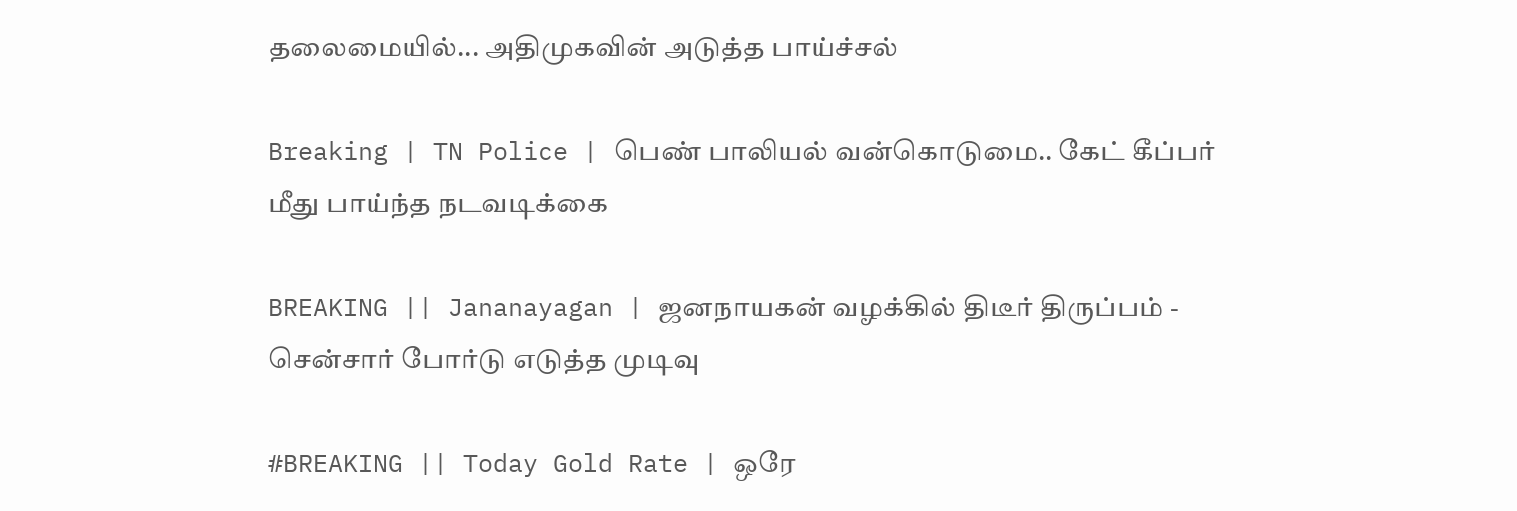தலைமையில்... அதிமுகவின் அடுத்த பாய்ச்சல்

Breaking | TN Police | பெண் பாலியல் வன்கொடுமை.. கேட் கீப்பர் மீது பாய்ந்த நடவடிக்கை

BREAKING || Jananayagan | ஜனநாயகன் வழக்கில் திடீர் திருப்பம் - சென்சார் போர்டு எடுத்த முடிவு

#BREAKING || Today Gold Rate | ஒரே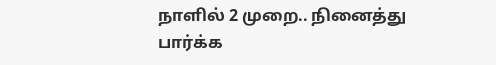நாளில் 2 முறை.. நினைத்து பார்க்க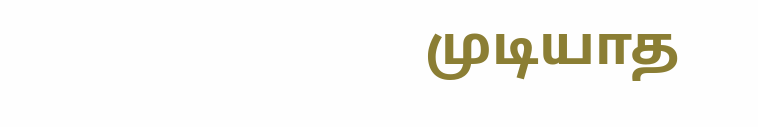முடியாத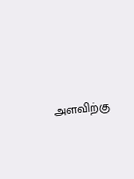அளவிற்கு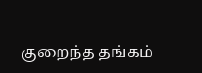குறைந்த தங்கம்